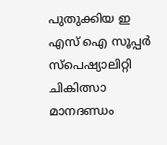പുതുക്കിയ ഇ എസ് ഐ സൂപ്പര്‍ സ്‌പെഷ്യാലിറ്റി ചികിത്സാ മാനദണ്ഡം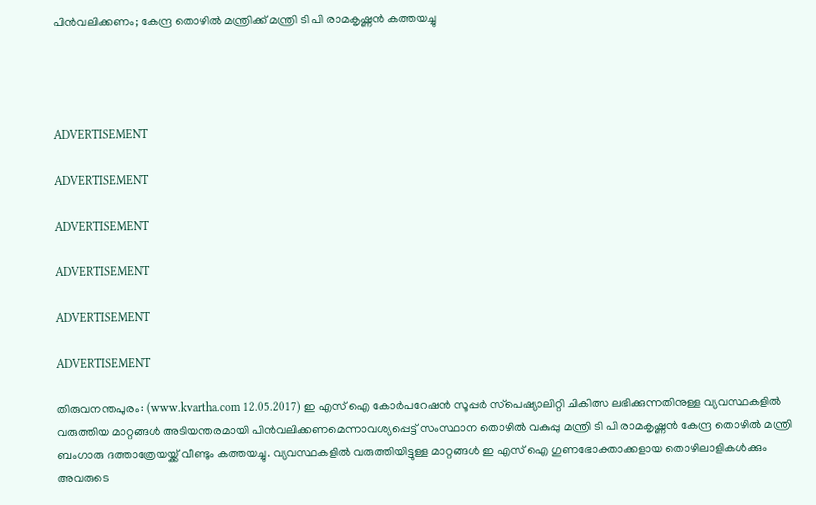പിന്‍വലിക്കണം; കേന്ദ്ര തൊഴില്‍ മന്ത്രിക്ക് മന്ത്രി ടി പി രാമകൃഷ്ണന്‍ കത്തയച്ചു




ADVERTISEMENT

ADVERTISEMENT

ADVERTISEMENT

ADVERTISEMENT

ADVERTISEMENT

ADVERTISEMENT

തിരുവനന്തപുരം: (www.kvartha.com 12.05.2017) ഇ എസ് ഐ കോര്‍പറേഷന്‍ സൂപ്പര്‍ സ്‌പെഷ്യാലിറ്റി ചികിത്സ ലഭിക്കുന്നതിനുള്ള വ്യവസ്ഥകളില്‍ വരുത്തിയ മാറ്റങ്ങള്‍ അടിയന്തരമായി പിന്‍വലിക്കണമെന്നാവശ്യപ്പെട്ട് സംസ്ഥാന തൊഴില്‍ വകുപ്പു മന്ത്രി ടി പി രാമകൃഷ്ണന്‍ കേന്ദ്ര തൊഴില്‍ മന്ത്രി ബംഗാരു ദത്താത്രേയയ്ക്ക് വീണ്ടും കത്തയച്ചു. വ്യവസ്ഥകളില്‍ വരുത്തിയിട്ടുള്ള മാറ്റങ്ങള്‍ ഇ എസ് ഐ ഗുണഭോക്താക്കളായ തൊഴിലാളികള്‍ക്കും അവരുടെ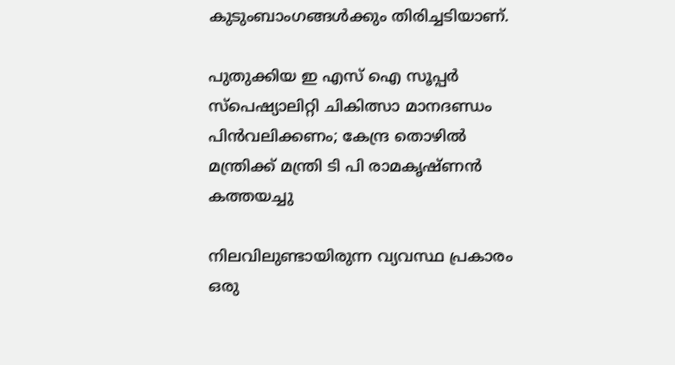കുടുംബാംഗങ്ങള്‍ക്കും തിരിച്ചടിയാണ്.

പുതുക്കിയ ഇ എസ് ഐ സൂപ്പര്‍ സ്‌പെഷ്യാലിറ്റി ചികിത്സാ മാനദണ്ഡം പിന്‍വലിക്കണം; കേന്ദ്ര തൊഴില്‍ മന്ത്രിക്ക് മന്ത്രി ടി പി രാമകൃഷ്ണന്‍ കത്തയച്ചു

നിലവിലുണ്ടായിരുന്ന വ്യവസ്ഥ പ്രകാരം ഒരു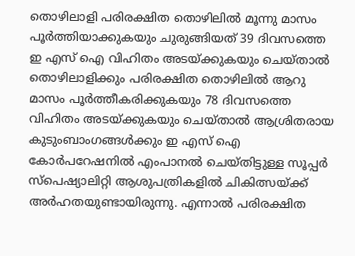തൊഴിലാളി പരിരക്ഷിത തൊഴിലില്‍ മൂന്നു മാസം പൂര്‍ത്തിയാക്കുകയും ചുരുങ്ങിയത് 39 ദിവസത്തെ ഇ എസ് ഐ വിഹിതം അടയ്ക്കുകയും ചെയ്താല്‍ തൊഴിലാളിക്കും പരിരക്ഷിത തൊഴിലില്‍ ആറു മാസം പൂര്‍ത്തീകരിക്കുകയും 78 ദിവസത്തെ വിഹിതം അടയ്ക്കുകയും ചെയ്താല്‍ ആശ്രിതരായ കുടുംബാംഗങ്ങള്‍ക്കും ഇ എസ് ഐ കോര്‍പറേഷനില്‍ എംപാനല്‍ ചെയ്തിട്ടുള്ള സൂപ്പര്‍ സ്‌പെഷ്യാലിറ്റി ആശുപത്രികളില്‍ ചികിത്സയ്ക്ക് അര്‍ഹതയുണ്ടായിരുന്നു. എന്നാല്‍ പരിരക്ഷിത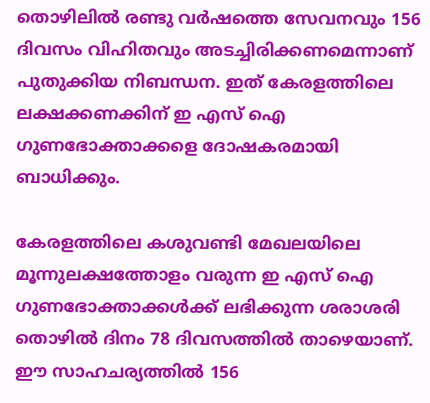തൊഴിലില്‍ രണ്ടു വര്‍ഷത്തെ സേവനവും 156 ദിവസം വിഹിതവും അടച്ചിരിക്കണമെന്നാണ് പുതുക്കിയ നിബന്ധന. ഇത് കേരളത്തിലെ ലക്ഷക്കണക്കിന് ഇ എസ് ഐ ഗുണഭോക്താക്കളെ ദോഷകരമായി ബാധിക്കും.

കേരളത്തിലെ കശുവണ്ടി മേഖലയിലെ മൂന്നുലക്ഷത്തോളം വരുന്ന ഇ എസ് ഐ ഗുണഭോക്താക്കള്‍ക്ക് ലഭിക്കുന്ന ശരാശരി തൊഴില്‍ ദിനം 78 ദിവസത്തില്‍ താഴെയാണ്. ഈ സാഹചര്യത്തില്‍ 156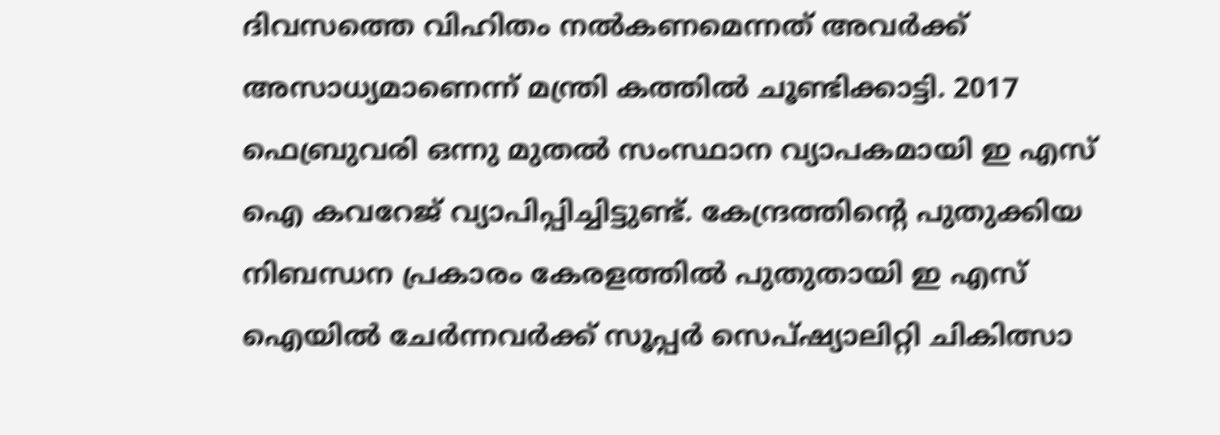ദിവസത്തെ വിഹിതം നല്‍കണമെന്നത് അവര്‍ക്ക് അസാധ്യമാണെന്ന് മന്ത്രി കത്തില്‍ ചൂണ്ടിക്കാട്ടി. 2017 ഫെബ്രുവരി ഒന്നു മുതല്‍ സംസ്ഥാന വ്യാപകമായി ഇ എസ് ഐ കവറേജ് വ്യാപിപ്പിച്ചിട്ടുണ്ട്. കേന്ദ്രത്തിന്റെ പുതുക്കിയ നിബന്ധന പ്രകാരം കേരളത്തില്‍ പുതുതായി ഇ എസ് ഐയില്‍ ചേര്‍ന്നവര്‍ക്ക് സൂപ്പര്‍ സെപ്ഷ്യാലിറ്റി ചികിത്സാ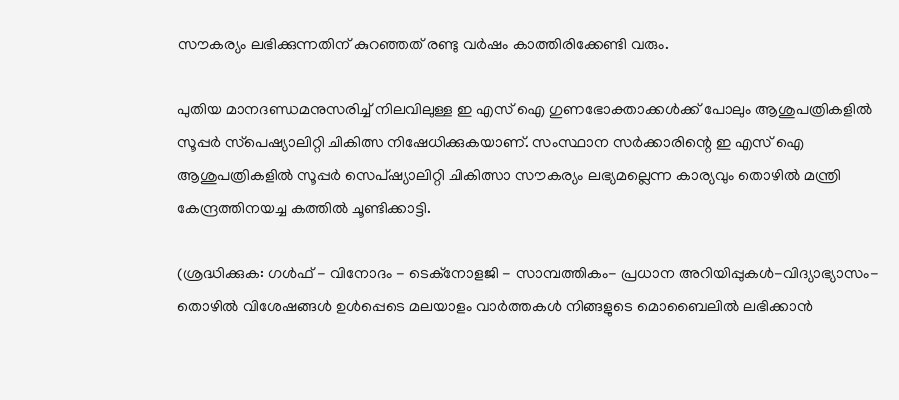സൗകര്യം ലഭിക്കുന്നതിന് കുറഞ്ഞത് രണ്ടു വര്‍ഷം കാത്തിരിക്കേണ്ടി വരും.

പുതിയ മാനദണ്ഡമനുസരിച്ച് നിലവിലുള്ള ഇ എസ് ഐ ഗുണഭോക്താക്കള്‍ക്ക് പോലും ആശുപത്രികളില്‍ സൂപ്പര്‍ സ്‌പെഷ്യാലിറ്റി ചികിത്സ നിഷേധിക്കുകയാണ്. സംസ്ഥാന സര്‍ക്കാരിന്റെ ഇ എസ് ഐ ആശുപത്രികളില്‍ സൂപ്പര്‍ സെപ്ഷ്യാലിറ്റി ചികിത്സാ സൗകര്യം ലഭ്യമല്ലെന്ന കാര്യവും തൊഴില്‍ മന്ത്രി കേന്ദ്രത്തിനയച്ച കത്തില്‍ ചൂണ്ടിക്കാട്ടി.

(ശ്രദ്ധിക്കുക: ഗൾഫ് - വിനോദം - ടെക്നോളജി - സാമ്പത്തികം- പ്രധാന അറിയിപ്പുകൾ-വിദ്യാഭ്യാസം-തൊഴിൽ വിശേഷങ്ങൾ ഉൾപ്പെടെ മലയാളം വാർത്തകൾ നിങ്ങളുടെ മൊബൈലിൽ ലഭിക്കാൻ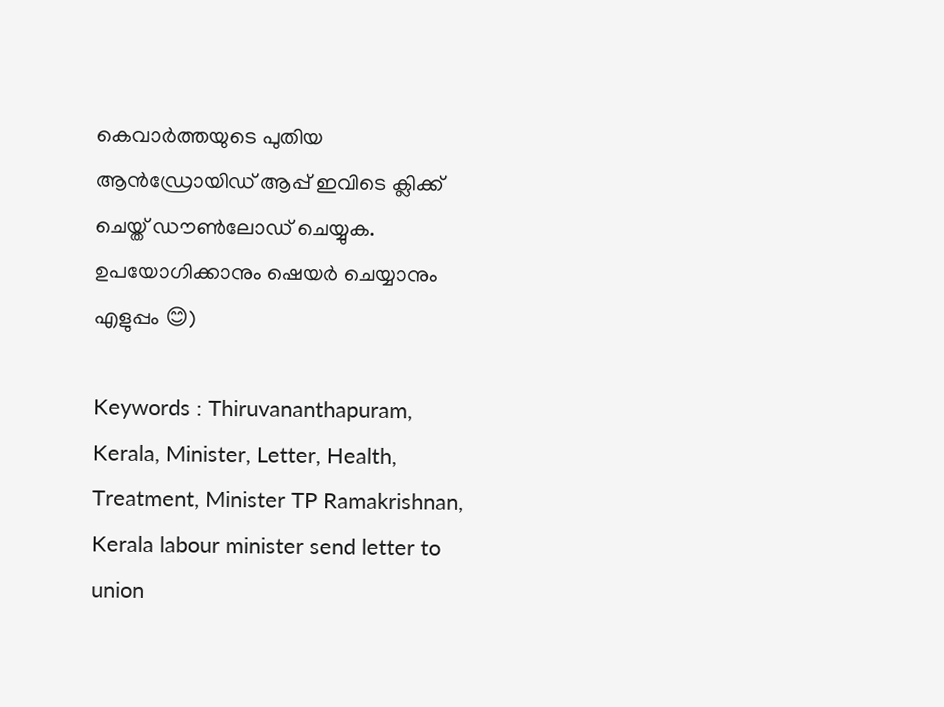കെവാർത്തയുടെ പുതിയ ആൻഡ്രോയിഡ് ആപ്പ് ഇവിടെ ക്ലിക്ക് ചെയ്ത് ഡൗൺലോഡ് ചെയ്യുക. ഉപയോഗിക്കാനും ഷെയർ ചെയ്യാനും എളുപ്പം 😊)

Keywords : Thiruvananthapuram, Kerala, Minister, Letter, Health, Treatment, Minister TP Ramakrishnan, Kerala labour minister send letter to union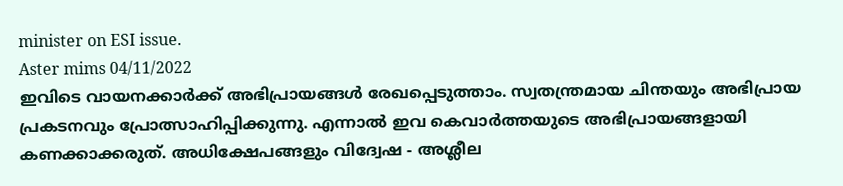minister on ESI issue.
Aster mims 04/11/2022
ഇവിടെ വായനക്കാർക്ക് അഭിപ്രായങ്ങൾ രേഖപ്പെടുത്താം. സ്വതന്ത്രമായ ചിന്തയും അഭിപ്രായ പ്രകടനവും പ്രോത്സാഹിപ്പിക്കുന്നു. എന്നാൽ ഇവ കെവാർത്തയുടെ അഭിപ്രായങ്ങളായി കണക്കാക്കരുത്. അധിക്ഷേപങ്ങളും വിദ്വേഷ - അശ്ലീല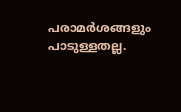പരാമർശങ്ങളും പാടുള്ളതല്ല.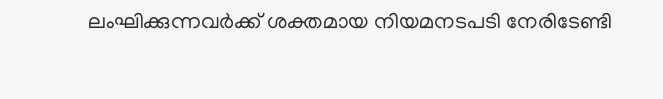ലംഘിക്കുന്നവർക്ക് ശക്തമായ നിയമനടപടി നേരിടേണ്ടി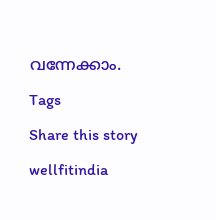വന്നേക്കാം.

Tags

Share this story

wellfitindia